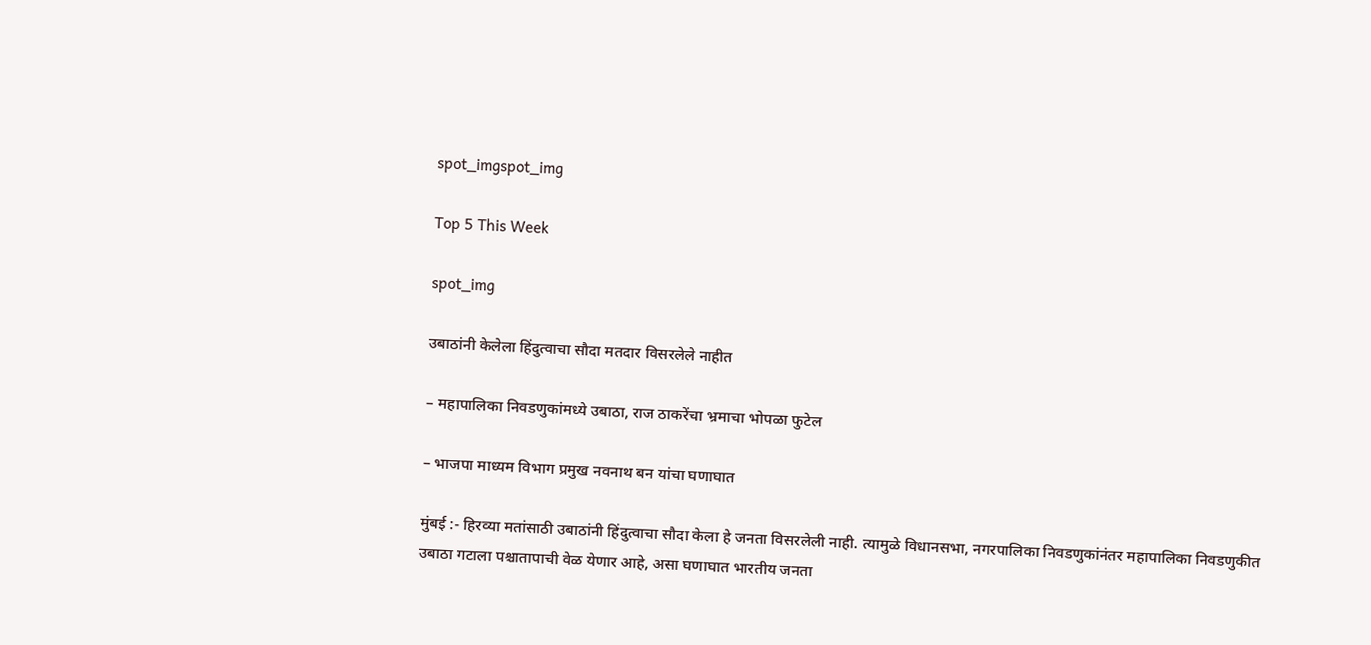spot_imgspot_img

Top 5 This Week

spot_img

उबाठांनी केलेला हिंदुत्वाचा सौदा मतदार विसरलेले नाहीत

– महापालिका निवडणुकांमध्ये उबाठा, राज ठाकरेंचा भ्रमाचा भोपळा फुटेल

– भाजपा माध्यम विभाग प्रमुख नवनाथ बन यांचा घणाघात

मुंबई :- हिरव्या मतांसाठी उबाठांनी हिंदुत्वाचा सौदा केला हे जनता विसरलेली नाही. त्यामुळे विधानसभा, नगरपालिका निवडणुकांनंतर महापालिका निवडणुकीत उबाठा गटाला पश्चातापाची वेळ येणार आहे, असा घणाघात भारतीय जनता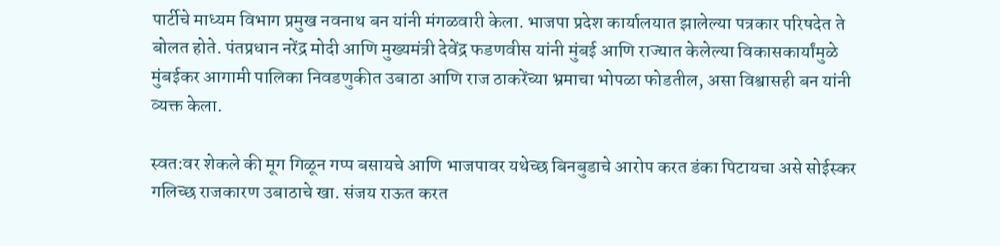पार्टीचे माध्यम विभाग प्रमुख नवनाथ बन यांनी मंगळवारी केला. भाजपा प्रदेश कार्यालयात झालेल्या पत्रकार परिषदेत ते बोलत होते. पंतप्रधान नरेंद्र मोदी आणि मुख्यमंत्री देवेंद्र फडणवीस यांनी मुंबई आणि राज्यात केलेल्या विकासकार्यांमुळे मुंबईकर आगामी पालिका निवडणुकीत उबाठा आणि राज ठाकरेंच्या भ्रमाचा भोपळा फोडतील, असा विश्वासही बन यांनी व्यक्त केला.

स्वत:वर शेकले की मूग गिळून गप्प बसायचे आणि भाजपावर यथेच्छ बिनबुडाचे आरोप करत डंका पिटायचा असे सोईस्कर गलिच्छ राजकारण उबाठाचे खा. संजय राऊत करत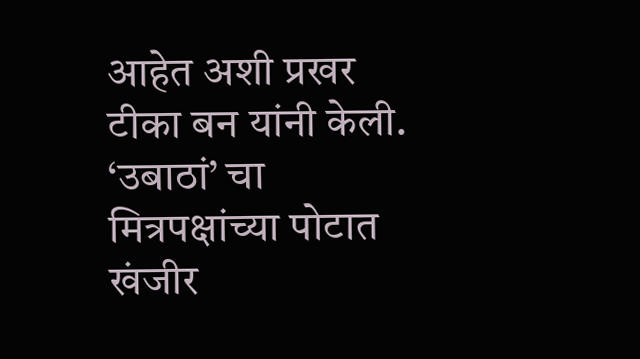आहेत अशी प्रखर टीका बन यांनी केली. ‘उबाठां’ चा मित्रपक्षांच्या पोटात खंजीर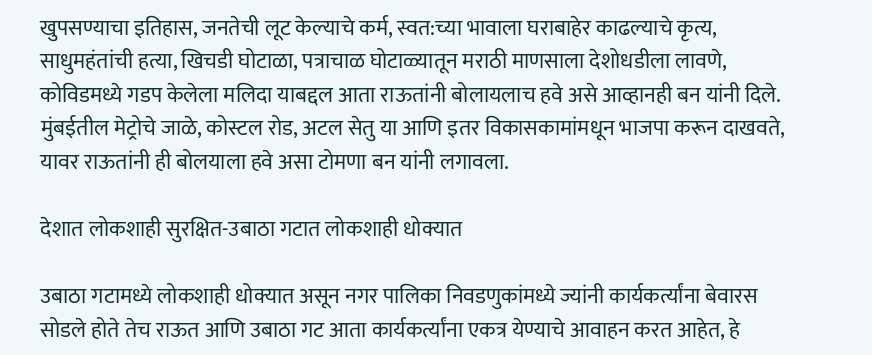खुपसण्याचा इतिहास, जनतेची लूट केल्याचे कर्म, स्वत:च्या भावाला घराबाहेर काढल्याचे कृत्य, साधुमहंतांची हत्या, खिचडी घोटाळा, पत्राचाळ घोटाळ्यातून मराठी माणसाला देशोधडीला लावणे, कोविडमध्ये गडप केलेला मलिदा याबद्दल आता राऊतांनी बोलायलाच हवे असे आव्हानही बन यांनी दिले. मुंबईतील मेट्रोचे जाळे, कोस्टल रोड, अटल सेतु या आणि इतर विकासकामांमधून भाजपा करून दाखवते, यावर राऊतांनी ही बोलयाला हवे असा टोमणा बन यांनी लगावला.

देशात लोकशाही सुरक्षित-उबाठा गटात लोकशाही धोक्यात

उबाठा गटामध्ये लोकशाही धोक्यात असून नगर पालिका निवडणुकांमध्ये ज्यांनी कार्यकर्त्यांना बेवारस सोडले होते तेच राऊत आणि उबाठा गट आता कार्यकर्त्यांना एकत्र येण्याचे आवाहन करत आहेत, हे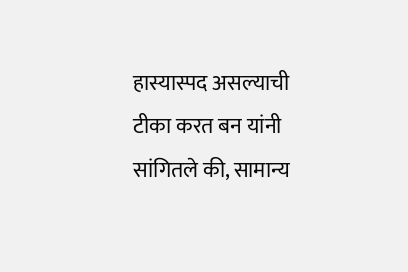हास्यास्पद असल्याची टीका करत बन यांनी सांगितले की, सामान्य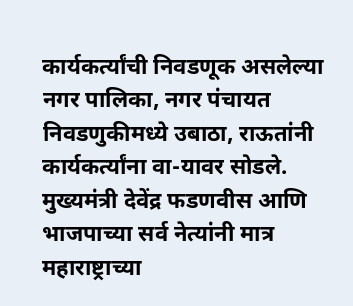कार्यकर्त्यांची निवडणूक असलेल्या नगर पालिका, नगर पंचायत निवडणुकीमध्ये उबाठा, राऊतांनी कार्यकर्त्यांना वा-यावर सोडले. मुख्यमंत्री देवेंद्र फडणवीस आणि भाजपाच्या सर्व नेत्यांनी मात्र महाराष्ट्राच्या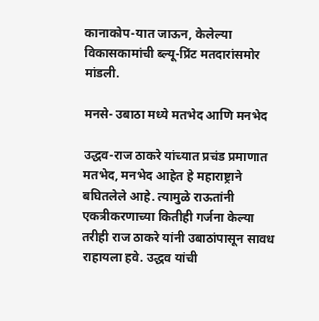कानाकोप-यात जाऊन, केलेल्या विकासकामांची ब्ल्यू-प्रिंट मतदारांसमोर मांडली.

मनसे- उबाठा मध्ये मतभेद आणि मनभेद

उद्धव-राज ठाकरे यांच्यात प्रचंड प्रमाणात मतभेद, मनभेद आहेत हे महाराष्ट्राने बघितलेले आहे. त्यामुळे राऊतांनी एकत्रीकरणाच्या कितीही गर्जना केल्या तरीही राज ठाकरे यांनी उबाठांपासून सावध राहायला हवे. उद्धव यांची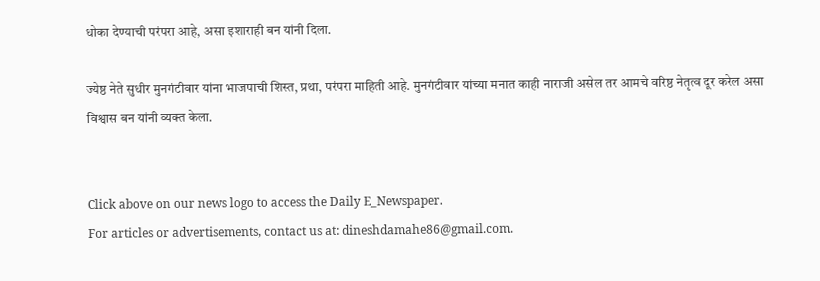धोका देण्याची परंपरा आहे, असा इशाराही बन यांनी दिला.

ज्येष्ठ नेते सुधीर मुनगंटीवार यांना भाजपाची शिस्त, प्रथा, परंपरा माहिती आहे. मुनगंटीवार यांच्या मनात काही नाराजी असेल तर आमचे वरिष्ठ नेतृत्व दूर करेल असा विश्वास बन यांनी व्यक्त केला.


Click above on our news logo to access the Daily E_Newspaper.
For articles or advertisements, contact us at: dineshdamahe86@gmail.com.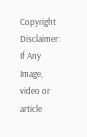Copyright Disclaimer: If Any Image, video or article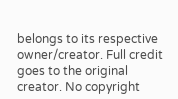belongs to its respective owner/creator. Full credit goes to the original creator. No copyright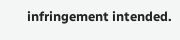infringement intended.